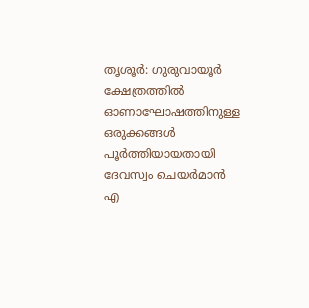തൃശൂർ: ഗുരുവായൂർ ക്ഷേത്രത്തിൽ ഓണാഘോഷത്തിനുള്ള ഒരുക്കങ്ങൾ പൂർത്തിയായതായി ദേവസ്വം ചെയർമാൻ എ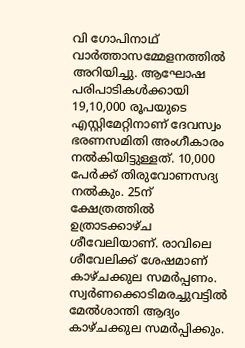വി ഗോപിനാഥ് വാർത്താസമ്മേളനത്തിൽ അറിയിച്ചു. ആഘോഷ പരിപാടികൾക്കായി 19,10,000 രൂപയുടെ എസ്റ്റിമേറ്റിനാണ് ദേവസ്വം ഭരണസമിതി അംഗീകാരം നൽകിയിട്ടുള്ളത്. 10,000 പേർക്ക് തിരുവോണസദ്യ നൽകും. 25ന് ക്ഷേത്രത്തിൽ ഉത്രാടക്കാഴ്ച ശീവേലിയാണ്. രാവിലെ ശീവേലിക്ക് ശേഷമാണ് കാഴ്ചക്കുല സമർപ്പണം. സ്വർണക്കൊടിമരച്ചുവട്ടിൽ മേൽശാന്തി ആദ്യം കാഴ്ചക്കുല സമർപ്പിക്കും.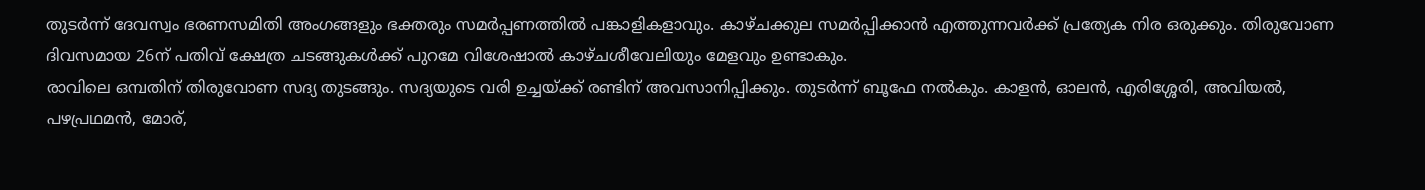തുടർന്ന് ദേവസ്വം ഭരണസമിതി അംഗങ്ങളും ഭക്തരും സമർപ്പണത്തിൽ പങ്കാളികളാവും. കാഴ്ചക്കുല സമർപ്പിക്കാൻ എത്തുന്നവർക്ക് പ്രത്യേക നിര ഒരുക്കും. തിരുവോണ ദിവസമായ 26ന് പതിവ് ക്ഷേത്ര ചടങ്ങുകൾക്ക് പുറമേ വിശേഷാൽ കാഴ്ചശീവേലിയും മേളവും ഉണ്ടാകും.
രാവിലെ ഒമ്പതിന് തിരുവോണ സദ്യ തുടങ്ങും. സദ്യയുടെ വരി ഉച്ചയ്ക്ക് രണ്ടിന് അവസാനിപ്പിക്കും. തുടർന്ന് ബൂഫേ നൽകും. കാളൻ, ഓലൻ, എരിശ്ശേരി, അവിയൽ, പഴപ്രഥമൻ, മോര്,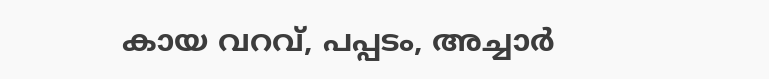കായ വറവ്, പപ്പടം, അച്ചാർ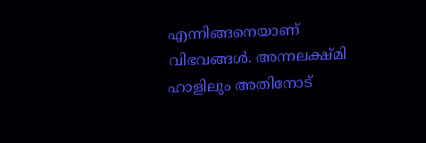എന്നിങ്ങനെയാണ് വിഭവങ്ങൾ. അന്നലക്ഷ്മി ഹാളിലും അതിനോട്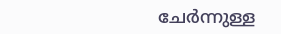ചേർന്നുള്ള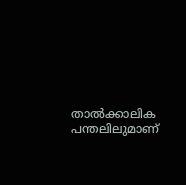താൽക്കാലിക പന്തലിലുമാണ്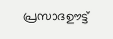പ്രസാദഊട്ട്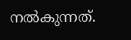നൽകുന്നത്.